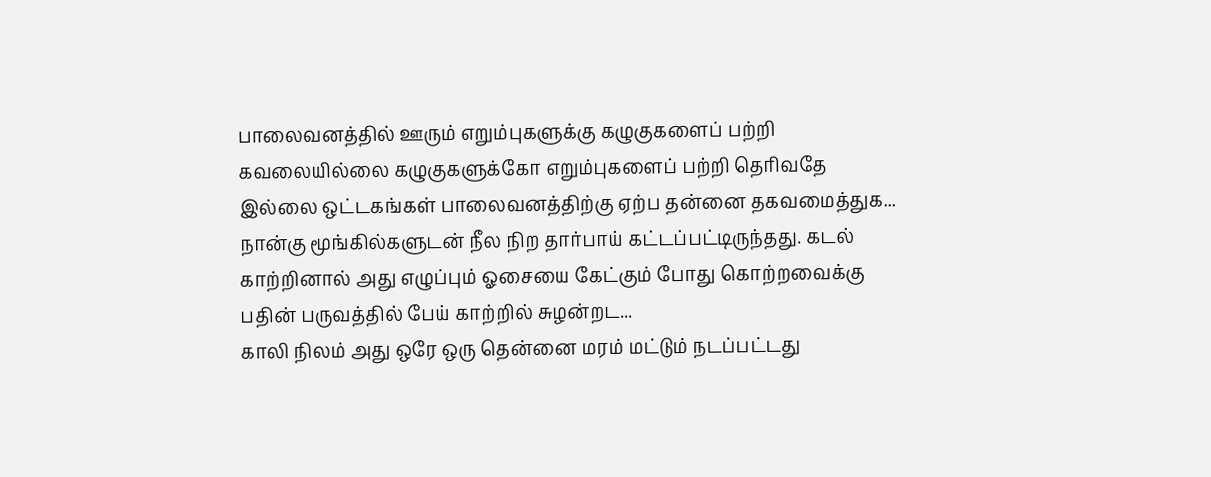பாலைவனத்தில் ஊரும் எறும்புகளுக்கு கழுகுகளைப் பற்றி கவலையில்லை கழுகுகளுக்கோ எறும்புகளைப் பற்றி தெரிவதே இல்லை ஒட்டகங்கள் பாலைவனத்திற்கு ஏற்ப தன்னை தகவமைத்துக...
நான்கு மூங்கில்களுடன் நீல நிற தார்பாய் கட்டப்பட்டிருந்தது. கடல் காற்றினால் அது எழுப்பும் ஓசையை கேட்கும் போது கொற்றவைக்கு பதின் பருவத்தில் பேய் காற்றில் சுழன்றட...
காலி நிலம் அது ஒரே ஒரு தென்னை மரம் மட்டும் நடப்பட்டது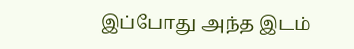இப்போது அந்த இடம்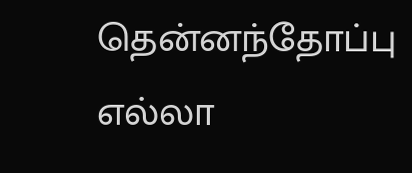தென்னந்தோப்பு எல்லா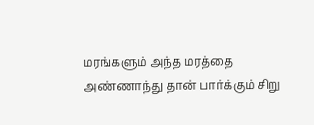மரங்களும் அந்த மரத்தை அண்ணாந்து தான் பார்க்கும் சிறு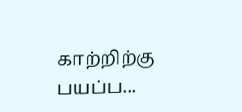காற்றிற்கு பயப்ப...